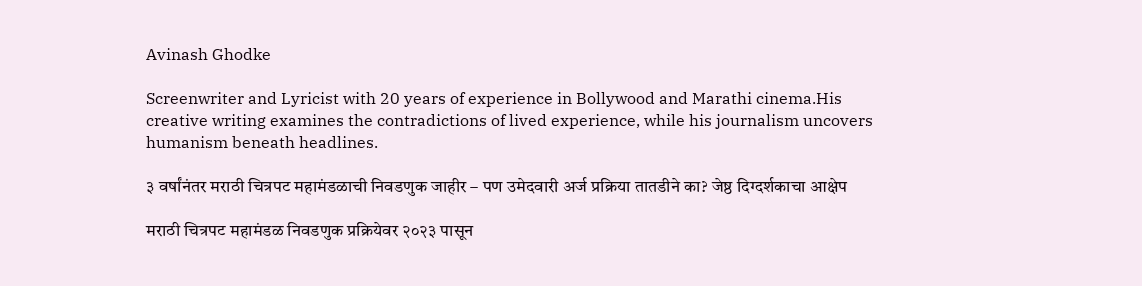Avinash Ghodke

Screenwriter and Lyricist with 20 years of experience in Bollywood and Marathi cinema.His creative writing examines the contradictions of lived experience, while his journalism uncovers humanism beneath headlines.

३ वर्षांनंतर मराठी चित्रपट महामंडळाची निवडणुक जाहीर – पण उमेदवारी अर्ज प्रक्रिया तातडीने का? जेष्ठ दिग्दर्शकाचा आक्षेप

मराठी चित्रपट महामंडळ निवडणुक प्रक्रियेवर २०२३ पासून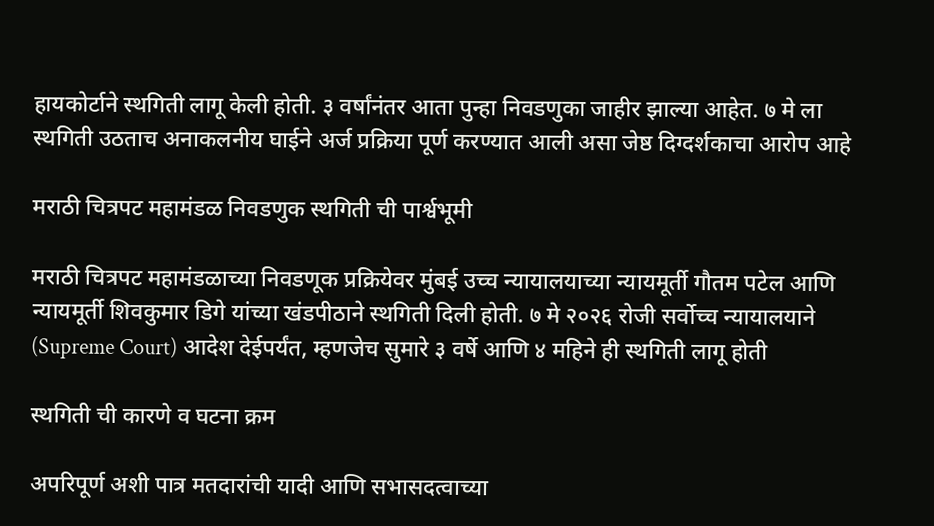हायकोर्टाने स्थगिती लागू केली होती. ३ वर्षांनंतर आता पुन्हा निवडणुका जाहीर झाल्या आहेत. ७ मे ला स्थगिती उठताच अनाकलनीय घाईने अर्ज प्रक्रिया पूर्ण करण्यात आली असा जेष्ठ दिग्दर्शकाचा आरोप आहे

मराठी चित्रपट महामंडळ निवडणुक स्थगिती ची पार्श्वभूमी

मराठी चित्रपट महामंडळाच्या निवडणूक प्रक्रियेवर मुंबई उच्च न्यायालयाच्या न्यायमूर्ती गौतम पटेल आणि न्यायमूर्ती शिवकुमार डिगे यांच्या खंडपीठाने स्थगिती दिली होती. ७ मे २०२६ रोजी सर्वोच्च न्यायालयाने (Supreme Court) आदेश देईपर्यंत, म्हणजेच सुमारे ३ वर्षे आणि ४ महिने ही स्थगिती लागू होती

स्थगिती ची कारणे व घटना क्रम

अपरिपूर्ण अशी पात्र मतदारांची यादी आणि सभासदत्वाच्या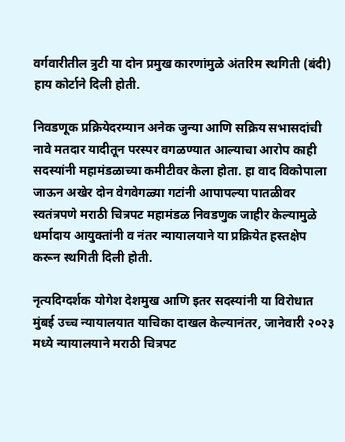वर्गवारीतील त्रुटी या दोन प्रमुख कारणांमुळे अंतरिम स्थगिती (बंदी) हाय कोर्टाने दिली होती.

निवडणूक प्रक्रियेदरम्यान अनेक जुन्या आणि सक्रिय सभासदांची नावे मतदार यादीतून परस्पर वगळण्यात आल्याचा आरोप काही सदस्यांनी महामंडळाच्या कमीटीवर केला होता. हा वाद विकोपाला जाऊन अखेर दोन वेगवेगळ्या गटांनी आपापल्या पातळीवर स्वतंत्रपणे मराठी चित्रपट महामंडळ निवडणुक जाहीर केल्यामुळे धर्मादाय आयुक्तांनी व नंतर न्यायालयाने या प्रक्रियेत हस्तक्षेप करून स्थगिती दिली होती.

नृत्यदिग्दर्शक योगेश देशमुख आणि इतर सदस्यांनी या विरोधात मुंबई उच्च न्यायालयात याचिका दाखल केल्यानंतर, जानेवारी २०२३ मध्ये न्यायालयाने मराठी चित्रपट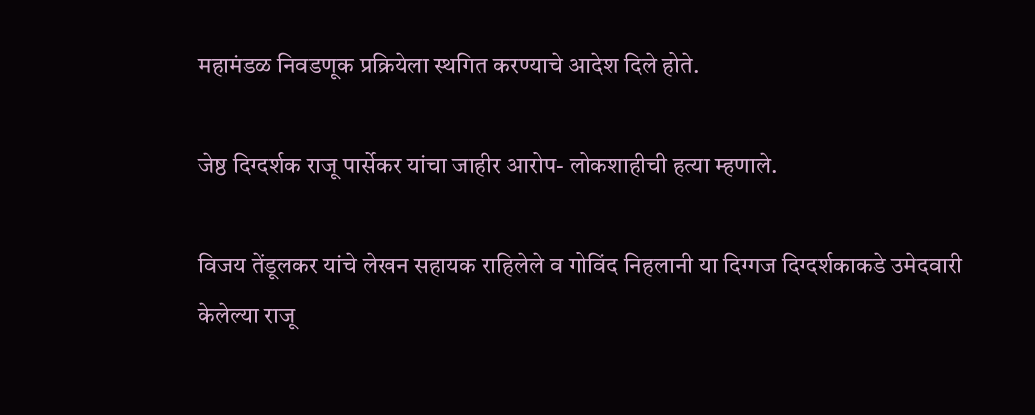महामंडळ निवडणूक प्रक्रियेला स्थगित करण्याचे आदेश दिले होते.

जेष्ठ दिग्दर्शक राजू पार्सेकर यांचा जाहीर आरोप- लोकशाहीची हत्या म्हणाले.

विजय तेंडूलकर यांचे लेखन सहायक राहिलेले व गोविंद निहलानी या दिग्गज दिग्दर्शकाकडे उमेदवारी केलेल्या राजू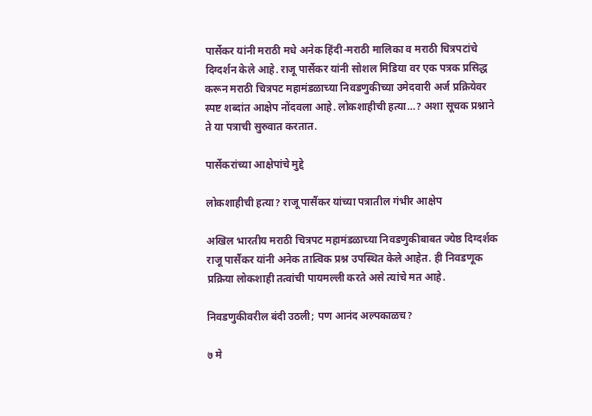पार्सेकर यांनी मराठी मधे अनेक हिंदी-मराठी मालिका व मराठी चित्रपटांचे दिग्दर्शन केले आहे. राजू पार्सेकर यांनी सोशल मिडिया वर एक पत्रक प्रसिद्ध करून मराठी चित्रपट महामंडळाच्या निवडणुकीच्या उमेदवारी अर्ज प्रक्रियेवर स्पष्ट शब्दांत आक्षेप नोंदवला आहे. लोकशाहीची हत्या…? अशा सूचक प्रश्नाने ते या पत्राची सुरुवात करतात.

पार्सेकरांच्या आक्षेपांचे मुद्दे

लोकशाहीची हत्या? राजू पार्सैकर यांच्या पत्रातील गंभीर आक्षेप

अखिल भारतीय मराठी चित्रपट महामंडळाच्या निवडणुकीबाबत ज्येष्ठ दिग्दर्शक राजू पार्सैकर यांनी अनेक तात्विक प्रश्न उपस्थित केले आहेत. ही निवडणूक प्रक्रिया लोकशाही तत्वांची पायमल्ली करते असे त्यांचे मत आहे.

निवडणुकीवरील बंदी उठली; पण आनंद अल्पकाळच?

७ मे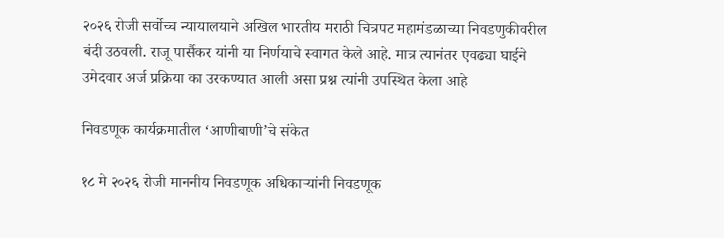२०२६ रोजी सर्वोच्च न्यायालयाने अखिल भारतीय मराठी चित्रपट महामंडळाच्या निवडणुकीवरील बंदी उठवली. राजू पार्सैकर यांनी या निर्णयाचे स्वागत केले आहे. मात्र त्यानंतर एवढ्या घाईने उमेदवार अर्ज प्रक्रिया का उरकण्यात आली असा प्रश्न त्यांनी उपस्थित केला आहे

निवडणूक कार्यक्रमातील ‘आणीबाणी’चे संकेत

१८ मे २०२६ रोजी माननीय निवडणूक अधिकाऱ्यांनी निवडणूक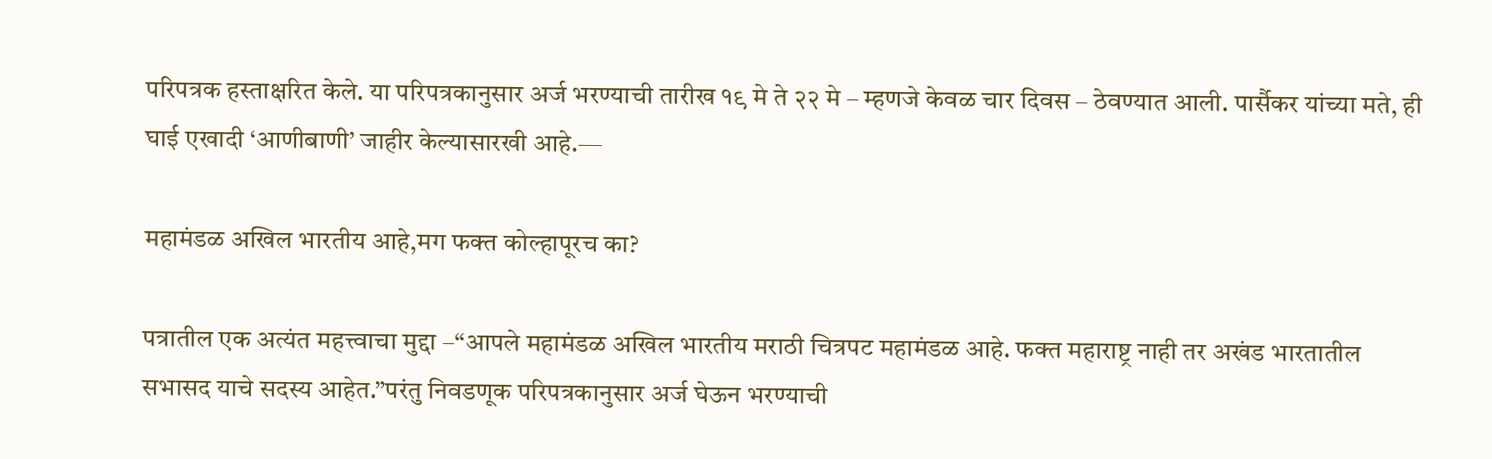परिपत्रक हस्ताक्षरित केले. या परिपत्रकानुसार अर्ज भरण्याची तारीख १९ मे ते २२ मे – म्हणजे केवळ चार दिवस – ठेवण्यात आली. पार्सैकर यांच्या मते, ही घाई एखादी ‘आणीबाणी’ जाहीर केल्यासारखी आहे.—

महामंडळ अखिल भारतीय आहे,मग फक्त कोल्हापूरच का?

पत्रातील एक अत्यंत महत्त्वाचा मुद्दा –“आपले महामंडळ अखिल भारतीय मराठी चित्रपट महामंडळ आहे. फक्त महाराष्ट्र नाही तर अखंड भारतातील सभासद याचे सदस्य आहेत.”परंतु निवडणूक परिपत्रकानुसार अर्ज घेऊन भरण्याची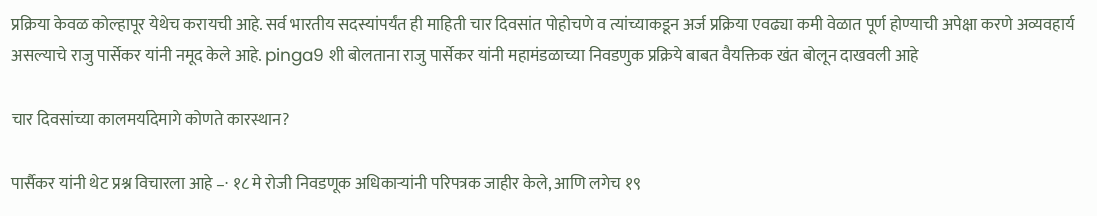प्रक्रिया केवळ कोल्हापूर येथेच करायची आहे. सर्व भारतीय सदस्यांपर्यंत ही माहिती चार दिवसांत पोहोचणे व त्यांच्याकडून अर्ज प्रक्रिया एवढ्या कमी वेळात पूर्ण होण्याची अपेक्षा करणे अव्यवहार्य असल्याचे राजु पार्सेकर यांनी नमूद केले आहे. pinga9 शी बोलताना राजु पार्सेकर यांनी महामंडळाच्या निवडणुक प्रक्रिये बाबत वैयक्तिक खंत बोलून दाखवली आहे

चार दिवसांच्या कालमर्यादेमागे कोणते कारस्थान?

पार्सैकर यांनी थेट प्रश्न विचारला आहे –· १८ मे रोजी निवडणूक अधिकाऱ्यांनी परिपत्रक जाहीर केले, आणि लगेच १९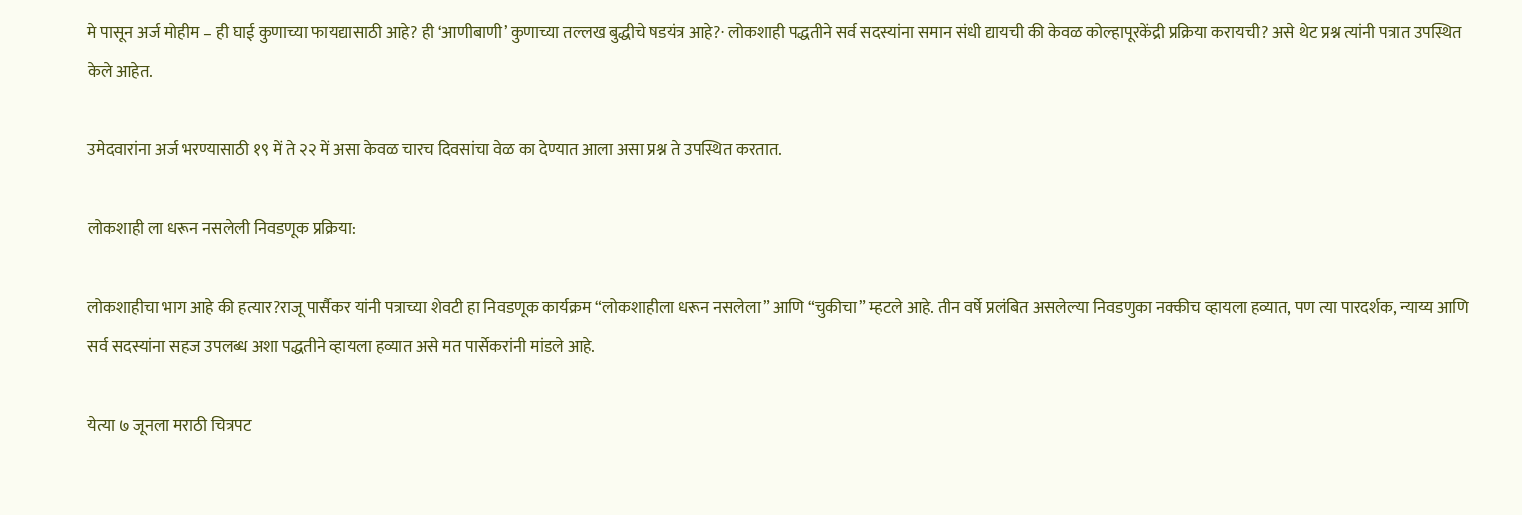मे पासून अर्ज मोहीम – ही घाई कुणाच्या फायद्यासाठी आहे? ही ‘आणीबाणी’ कुणाच्या तल्लख बुद्धीचे षडयंत्र आहे?· लोकशाही पद्धतीने सर्व सदस्यांना समान संधी द्यायची की केवळ कोल्हापूरकेंद्री प्रक्रिया करायची? असे थेट प्रश्न त्यांनी पत्रात उपस्थित केले आहेत.

उमेदवारांना अर्ज भरण्यासाठी १९ में ते २२ में असा केवळ चारच दिवसांचा वेळ का देण्यात आला असा प्रश्न ते उपस्थित करतात.

लोकशाही ला धरून नसलेली निवडणूक प्रक्रिया:

लोकशाहीचा भाग आहे की हत्यार?राजू पार्सैकर यांनी पत्राच्या शेवटी हा निवडणूक कार्यक्रम “लोकशाहीला धरून नसलेला” आणि “चुकीचा” म्हटले आहे. तीन वर्षे प्रलंबित असलेल्या निवडणुका नक्कीच व्हायला हव्यात, पण त्या पारदर्शक, न्याय्य आणि सर्व सदस्यांना सहज उपलब्ध अशा पद्धतीने व्हायला हव्यात असे मत पार्सेकरांनी मांडले आहे.

येत्या ७ जूनला मराठी चित्रपट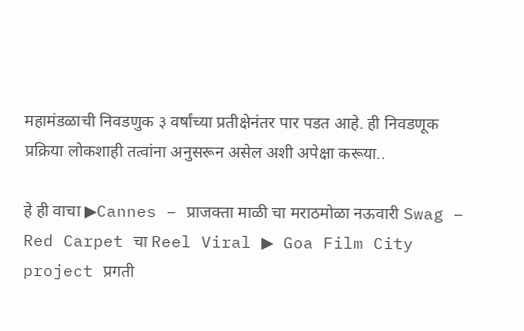महामंडळाची निवडणुक ३ वर्षांच्या प्रतीक्षेनंतर पार पडत आहे. ही निवडणूक प्रक्रिया लोकशाही तत्वांना अनुसरून असेल अशी अपेक्षा करूया..

हे ही वाचा ▶Cannes – प्राजक्ता माळी चा मराठमोळा नऊवारी Swag – Red Carpet चा Reel Viral ▶ Goa Film City project प्रगती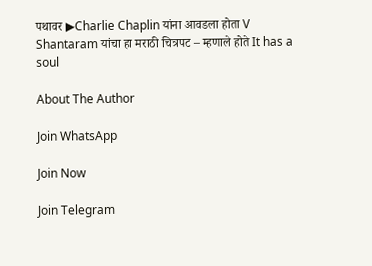पथावर ▶Charlie Chaplin यांना आवडला होता V Shantaram यांचा हा मराठी चित्रपट – म्हणाले होते It has a soul

About The Author

Join WhatsApp

Join Now

Join Telegram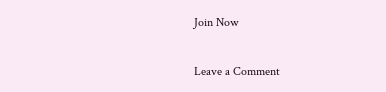Join Now

Leave a Comment